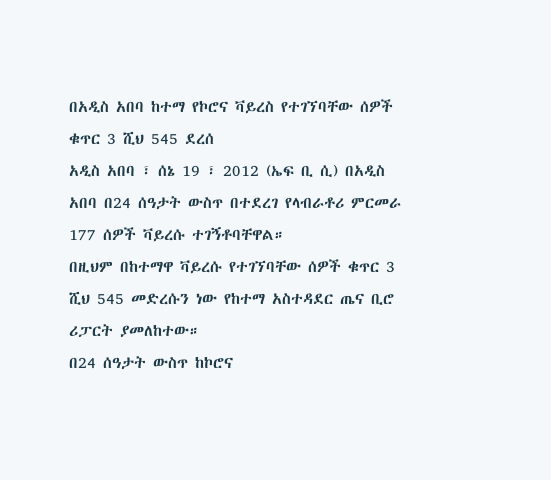በአዲስ አበባ ከተማ የኮሮና ቫይረስ የተገኘባቸው ሰዎች ቁጥር 3 ሺህ 545 ደረሰ
አዲስ አበባ ፣ ሰኔ 19 ፣ 2012 (ኤፍ ቢ ሲ) በአዲስ አበባ በ24 ሰዓታት ውስጥ በተደረገ የላብራቶሪ ምርመራ 177 ሰዎች ቫይረሱ ተገኝቶባቸዋል።
በዚህም በከተማዋ ቫይረሱ የተገኘባቸው ሰዎች ቁጥር 3 ሺህ 545 መድረሱን ነው የከተማ አስተዳደር ጤና ቢሮ ሪፓርት ያመለከተው።
በ24 ሰዓታት ውስጥ ከኮሮና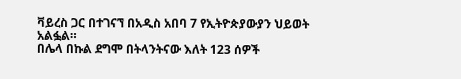ቫይረስ ጋር በተገናኘ በአዲስ አበባ 7 የኢትዮጵያውያን ህይወት አልፏል።
በሌላ በኩል ደግሞ በትላንትናው እለት 123 ሰዎች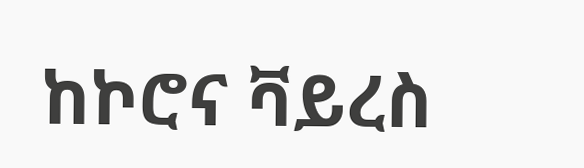ከኮሮና ቫይረስ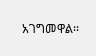አገግመዋል፡፡